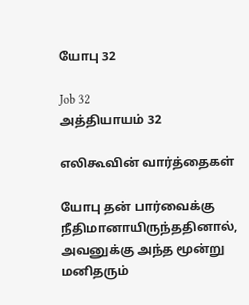யோபு 32

Job 32
அத்தியாயம் 32

எலிகூவின் வார்த்தைகள்

யோபு தன் பார்வைக்கு நீதிமானாயிருந்ததினால், அவனுக்கு அந்த மூன்று மனிதரும்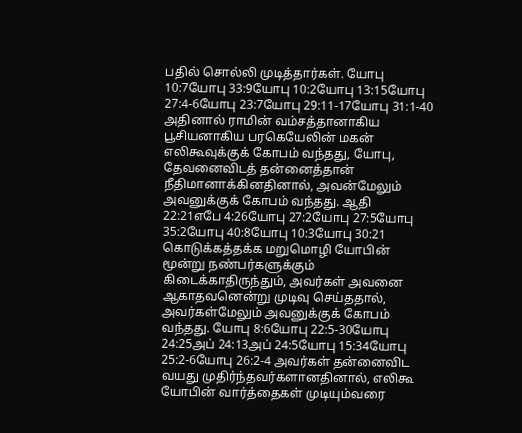பதில் சொல்லி முடித்தார்கள். யோபு 10:7யோபு 33:9யோபு 10:2யோபு 13:15யோபு 27:4-6யோபு 23:7யோபு 29:11-17யோபு 31:1-40 அதினால் ராமின் வம்சத்தானாகிய பூசியனாகிய பரகெயேலின் மகன் எலிகூவுக்குக் கோபம் வந்தது, யோபு, தேவனைவிடத் தன்னைத்தான் நீதிமானாக்கினதினால், அவன்மேலும் அவனுக்குக் கோபம் வந்தது. ஆதி 22:21எபே 4:26யோபு 27:2யோபு 27:5யோபு 35:2யோபு 40:8யோபு 10:3யோபு 30:21 கொடுக்கத்தக்க மறுமொழி யோபின் மூன்று நண்பர்களுக்கும் கிடைக்காதிருந்தும், அவர்கள் அவனை ஆகாதவனென்று முடிவு செய்ததால், அவர்கள்மேலும் அவனுக்குக் கோபம் வந்தது. யோபு 8:6யோபு 22:5-30யோபு 24:25அப் 24:13அப் 24:5யோபு 15:34யோபு 25:2-6யோபு 26:2-4 அவர்கள் தன்னைவிட வயது முதிர்ந்தவர்களானதினால், எலிகூ யோபின் வார்த்தைகள் முடியும்வரை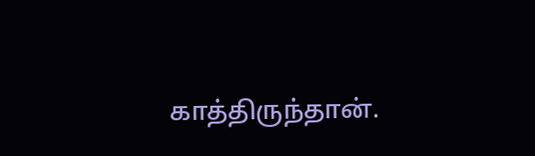காத்திருந்தான்.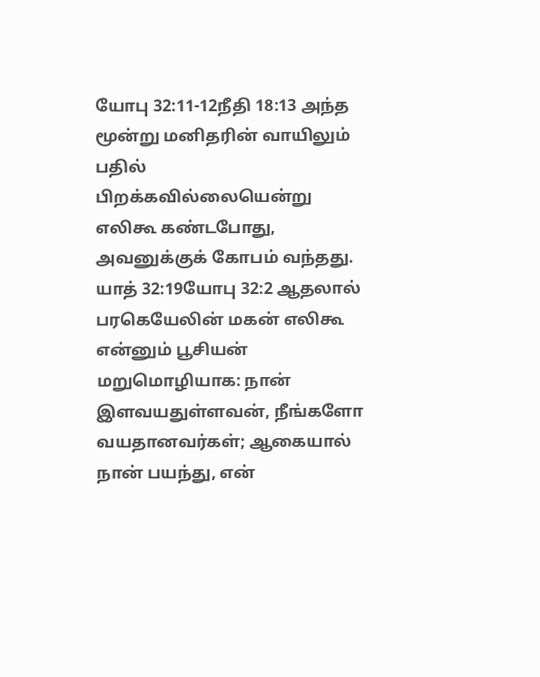யோபு 32:11-12நீதி 18:13 அந்த மூன்று மனிதரின் வாயிலும் பதில் பிறக்கவில்லையென்று எலிகூ கண்டபோது, அவனுக்குக் கோபம் வந்தது. யாத் 32:19யோபு 32:2 ஆதலால் பரகெயேலின் மகன் எலிகூ என்னும் பூசியன் மறுமொழியாக: நான் இளவயதுள்ளவன், நீங்களோ வயதானவர்கள்; ஆகையால் நான் பயந்து, என்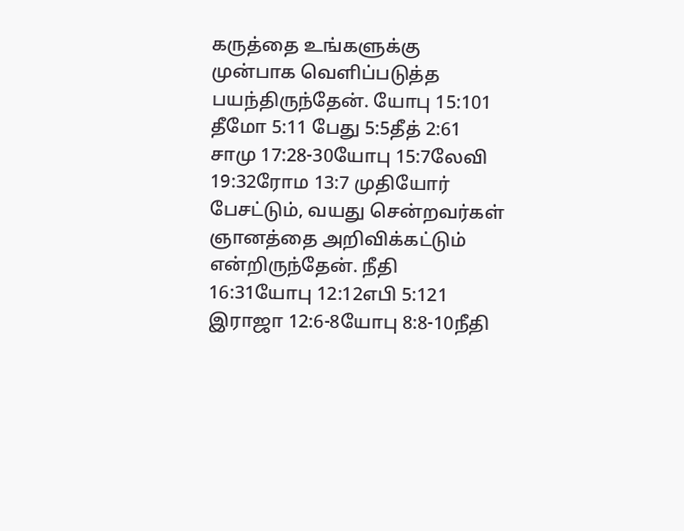கருத்தை உங்களுக்கு முன்பாக வெளிப்படுத்த பயந்திருந்தேன். யோபு 15:101 தீமோ 5:11 பேது 5:5தீத் 2:61 சாமு 17:28-30யோபு 15:7லேவி 19:32ரோம 13:7 முதியோர் பேசட்டும், வயது சென்றவர்கள் ஞானத்தை அறிவிக்கட்டும் என்றிருந்தேன். நீதி 16:31யோபு 12:12எபி 5:121 இராஜா 12:6-8யோபு 8:8-10நீதி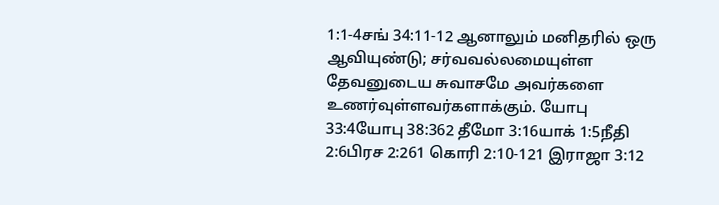1:1-4சங் 34:11-12 ஆனாலும் மனிதரில் ஒரு ஆவியுண்டு; சர்வவல்லமையுள்ள தேவனுடைய சுவாசமே அவர்களை உணர்வுள்ளவர்களாக்கும். யோபு 33:4யோபு 38:362 தீமோ 3:16யாக் 1:5நீதி 2:6பிரச 2:261 கொரி 2:10-121 இராஜா 3:12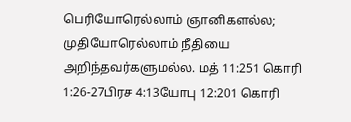பெரியோரெல்லாம் ஞானிகளல்ல; முதியோரெல்லாம் நீதியை அறிந்தவர்களுமல்ல. மத் 11:251 கொரி 1:26-27பிரச 4:13யோபு 12:201 கொரி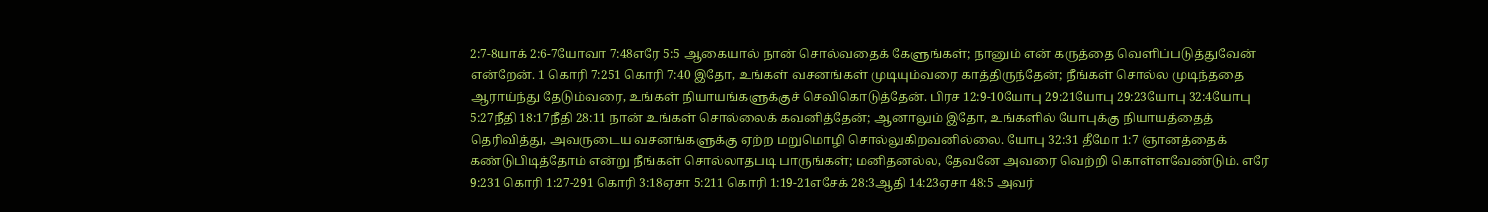2:7-8யாக் 2:6-7யோவா 7:48எரே 5:5 ஆகையால் நான் சொல்வதைக் கேளுங்கள்; நானும் என் கருத்தை வெளிப்படுத்துவேன் என்றேன். 1 கொரி 7:251 கொரி 7:40 இதோ, உங்கள் வசனங்கள் முடியும்வரை காத்திருந்தேன்; நீங்கள் சொல்ல முடிந்ததை ஆராய்ந்து தேடும்வரை, உங்கள் நியாயங்களுக்குச் செவிகொடுத்தேன். பிரச 12:9-10யோபு 29:21யோபு 29:23யோபு 32:4யோபு 5:27நீதி 18:17நீதி 28:11 நான் உங்கள் சொல்லைக் கவனித்தேன்; ஆனாலும் இதோ, உங்களில் யோபுக்கு நியாயத்தைத் தெரிவித்து, அவருடைய வசனங்களுக்கு ஏற்ற மறுமொழி சொல்லுகிறவனில்லை. யோபு 32:31 தீமோ 1:7 ஞானத்தைக் கண்டுபிடித்தோம் என்று நீங்கள் சொல்லாதபடி பாருங்கள்; மனிதனல்ல, தேவனே அவரை வெற்றி கொள்ளவேண்டும். எரே 9:231 கொரி 1:27-291 கொரி 3:18ஏசா 5:211 கொரி 1:19-21எசேக் 28:3ஆதி 14:23ஏசா 48:5 அவர்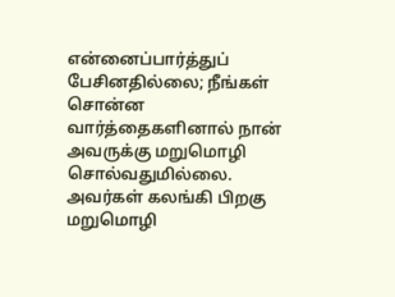என்னைப்பார்த்துப் பேசினதில்லை; நீங்கள் சொன்ன வார்த்தைகளினால் நான் அவருக்கு மறுமொழி சொல்வதுமில்லை. அவர்கள் கலங்கி பிறகு மறுமொழி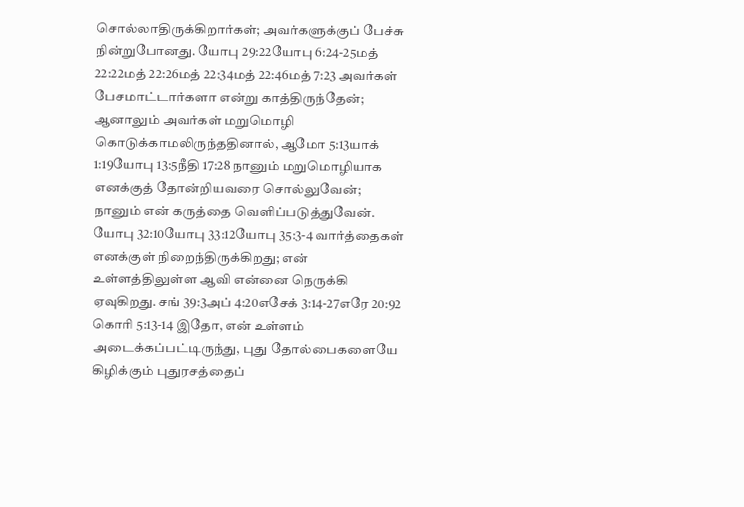சொல்லாதிருக்கிறார்கள்; அவர்களுக்குப் பேச்சு நின்றுபோனது. யோபு 29:22யோபு 6:24-25மத் 22:22மத் 22:26மத் 22:34மத் 22:46மத் 7:23 அவர்கள் பேசமாட்டார்களா என்று காத்திருந்தேன்; ஆனாலும் அவர்கள் மறுமொழி கொடுக்காமலிருந்ததினால், ஆமோ 5:13யாக் 1:19யோபு 13:5நீதி 17:28 நானும் மறுமொழியாக எனக்குத் தோன்றியவரை சொல்லுவேன்; நானும் என் கருத்தை வெளிப்படுத்துவேன். யோபு 32:10யோபு 33:12யோபு 35:3-4 வார்த்தைகள் எனக்குள் நிறைந்திருக்கிறது; என் உள்ளத்திலுள்ள ஆவி என்னை நெருக்கி ஏவுகிறது. சங் 39:3அப் 4:20எசேக் 3:14-27எரே 20:92 கொரி 5:13-14 இதோ, என் உள்ளம் அடைக்கப்பட்டிருந்து, புது தோல்பைகளையே கிழிக்கும் புதுரசத்தைப்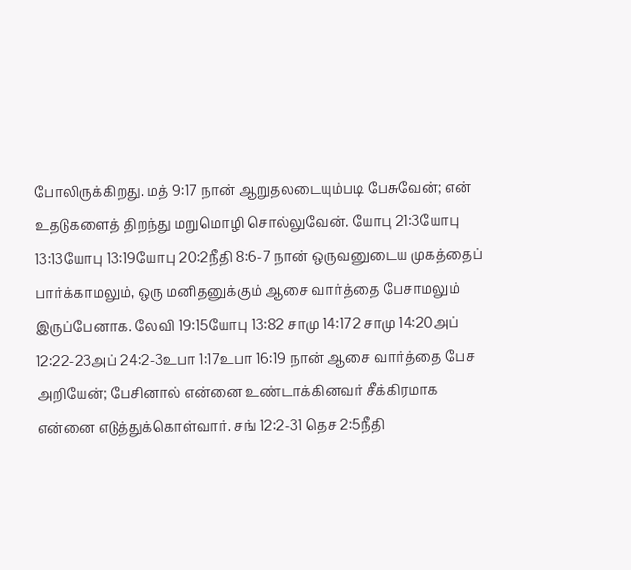போலிருக்கிறது. மத் 9:17 நான் ஆறுதலடையும்படி பேசுவேன்; என் உதடுகளைத் திறந்து மறுமொழி சொல்லுவேன். யோபு 21:3யோபு 13:13யோபு 13:19யோபு 20:2நீதி 8:6-7 நான் ஒருவனுடைய முகத்தைப் பார்க்காமலும், ஒரு மனிதனுக்கும் ஆசை வார்த்தை பேசாமலும் இருப்பேனாக. லேவி 19:15யோபு 13:82 சாமு 14:172 சாமு 14:20அப் 12:22-23அப் 24:2-3உபா 1:17உபா 16:19 நான் ஆசை வார்த்தை பேச அறியேன்; பேசினால் என்னை உண்டாக்கினவர் சீக்கிரமாக என்னை எடுத்துக்கொள்வார். சங் 12:2-31 தெச 2:5நீதி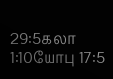29:5கலா 1:10யோபு 17:5